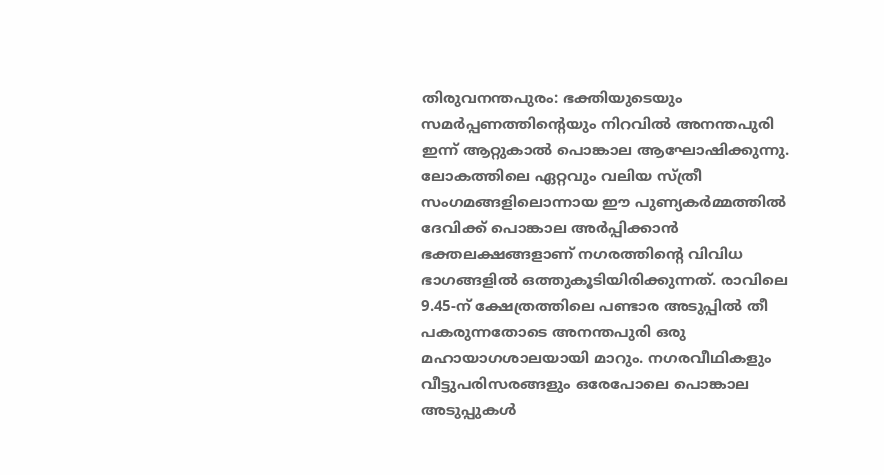തിരുവനന്തപുരം: ഭക്തിയുടെയും സമർപ്പണത്തിന്റെയും നിറവിൽ അനന്തപുരി ഇന്ന് ആറ്റുകാൽ പൊങ്കാല ആഘോഷിക്കുന്നു. ലോകത്തിലെ ഏറ്റവും വലിയ സ്ത്രീ സംഗമങ്ങളിലൊന്നായ ഈ പുണ്യകർമ്മത്തിൽ ദേവിക്ക് പൊങ്കാല അർപ്പിക്കാൻ ഭക്തലക്ഷങ്ങളാണ് നഗരത്തിന്റെ വിവിധ ഭാഗങ്ങളിൽ ഒത്തുകൂടിയിരിക്കുന്നത്. രാവിലെ 9.45-ന് ക്ഷേത്രത്തിലെ പണ്ടാര അടുപ്പിൽ തീ പകരുന്നതോടെ അനന്തപുരി ഒരു മഹായാഗശാലയായി മാറും. നഗരവീഥികളും വീട്ടുപരിസരങ്ങളും ഒരേപോലെ പൊങ്കാല അടുപ്പുകൾ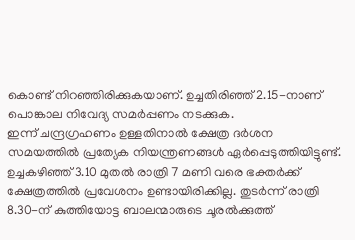കൊണ്ട് നിറഞ്ഞിരിക്കുകയാണ്. ഉച്ചതിരിഞ്ഞ് 2.15-നാണ് പൊങ്കാല നിവേദ്യ സമർപ്പണം നടക്കുക.
ഇന്ന് ചന്ദ്രഗ്രഹണം ഉള്ളതിനാൽ ക്ഷേത്ര ദർശന സമയത്തിൽ പ്രത്യേക നിയന്ത്രണങ്ങൾ ഏർപ്പെടുത്തിയിട്ടുണ്ട്. ഉച്ചകഴിഞ്ഞ് 3.10 മുതൽ രാത്രി 7 മണി വരെ ഭക്തർക്ക് ക്ഷേത്രത്തിൽ പ്രവേശനം ഉണ്ടായിരിക്കില്ല. തുടർന്ന് രാത്രി 8.30-ന് കുത്തിയോട്ട ബാലന്മാരുടെ ചൂരൽക്കുത്ത്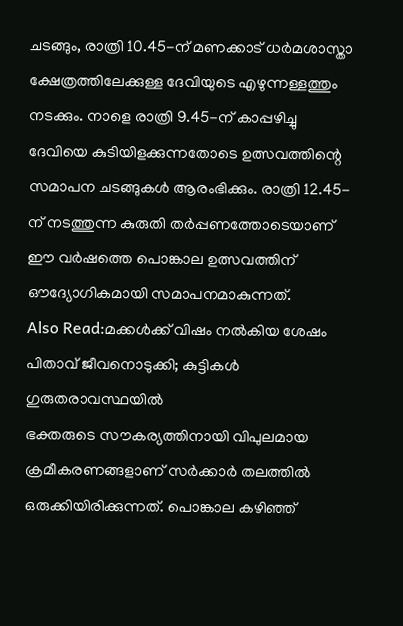ചടങ്ങും, രാത്രി 10.45-ന് മണക്കാട് ധർമശാസ്താ ക്ഷേത്രത്തിലേക്കുള്ള ദേവിയുടെ എഴുന്നള്ളത്തും നടക്കും. നാളെ രാത്രി 9.45-ന് കാപ്പഴിച്ചു ദേവിയെ കുടിയിളക്കുന്നതോടെ ഉത്സവത്തിന്റെ സമാപന ചടങ്ങുകൾ ആരംഭിക്കും. രാത്രി 12.45-ന് നടത്തുന്ന കുരുതി തർപ്പണത്തോടെയാണ് ഈ വർഷത്തെ പൊങ്കാല ഉത്സവത്തിന് ഔദ്യോഗികമായി സമാപനമാകുന്നത്.
Also Read:മക്കൾക്ക് വിഷം നൽകിയ ശേഷം പിതാവ് ജീവനൊടുക്കി; കുട്ടികൾ ഗുരുതരാവസ്ഥയിൽ
ഭക്തരുടെ സൗകര്യത്തിനായി വിപുലമായ ക്രമീകരണങ്ങളാണ് സർക്കാർ തലത്തിൽ ഒരുക്കിയിരിക്കുന്നത്. പൊങ്കാല കഴിഞ്ഞ്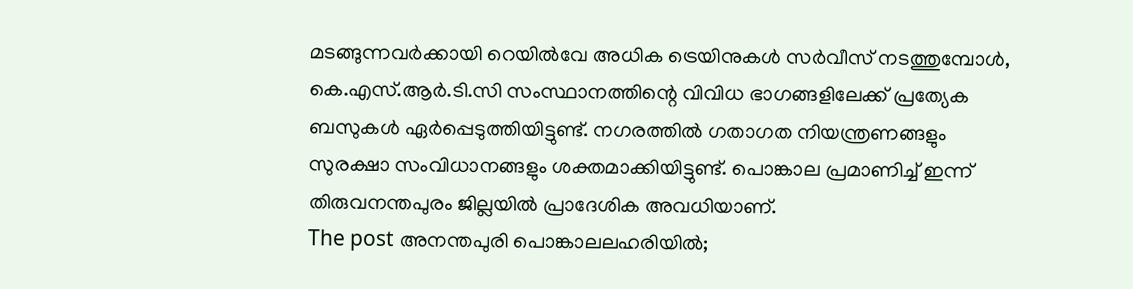മടങ്ങുന്നവർക്കായി റെയിൽവേ അധിക ട്രെയിനുകൾ സർവീസ് നടത്തുമ്പോൾ, കെ.എസ്.ആർ.ടി.സി സംസ്ഥാനത്തിന്റെ വിവിധ ഭാഗങ്ങളിലേക്ക് പ്രത്യേക ബസുകൾ ഏർപ്പെടുത്തിയിട്ടുണ്ട്. നഗരത്തിൽ ഗതാഗത നിയന്ത്രണങ്ങളും സുരക്ഷാ സംവിധാനങ്ങളും ശക്തമാക്കിയിട്ടുണ്ട്. പൊങ്കാല പ്രമാണിച്ച് ഇന്ന് തിരുവനന്തപുരം ജില്ലയിൽ പ്രാദേശിക അവധിയാണ്.
The post അനന്തപുരി പൊങ്കാലലഹരിയിൽ;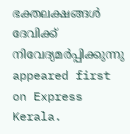ഭക്തലക്ഷങ്ങൾ ദേവിക്ക് നിവേദ്യമർപ്പിക്കുന്നു appeared first on Express Kerala.